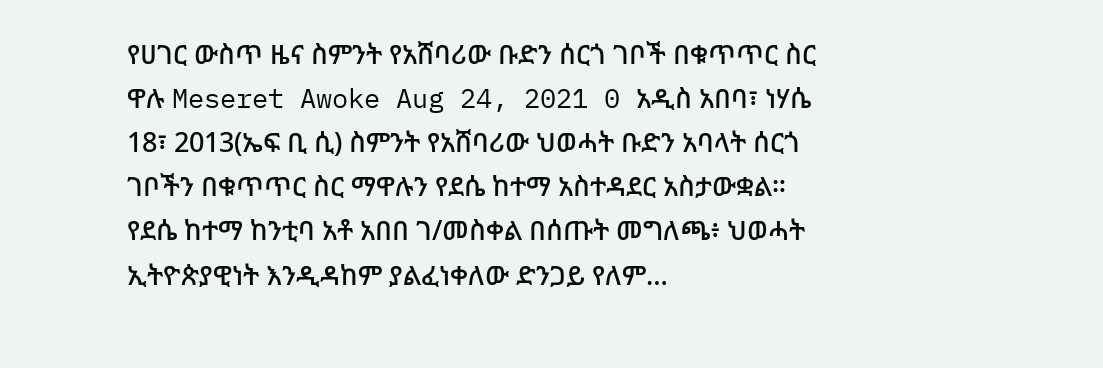የሀገር ውስጥ ዜና ስምንት የአሸባሪው ቡድን ሰርጎ ገቦች በቁጥጥር ስር ዋሉ Meseret Awoke Aug 24, 2021 0 አዲስ አበባ፣ ነሃሴ 18፣ 2013(ኤፍ ቢ ሲ) ስምንት የአሸባሪው ህወሓት ቡድን አባላት ሰርጎ ገቦችን በቁጥጥር ስር ማዋሉን የደሴ ከተማ አስተዳደር አስታውቋል። የደሴ ከተማ ከንቲባ አቶ አበበ ገ/መስቀል በሰጡት መግለጫ፥ ህወሓት ኢትዮጵያዊነት እንዲዳከም ያልፈነቀለው ድንጋይ የለም…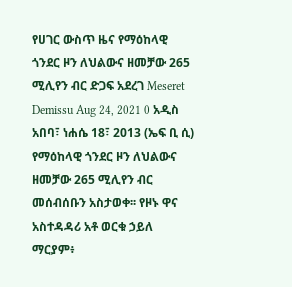የሀገር ውስጥ ዜና የማዕከላዊ ጎንደር ዞን ለህልውና ዘመቻው 265 ሚሊየን ብር ድጋፍ አደረገ Meseret Demissu Aug 24, 2021 0 አዲስ አበባ፣ ነሐሴ 18፣ 2013 (ኤፍ ቢ ሲ) የማዕከላዊ ጎንደር ዞን ለህልውና ዘመቻው 265 ሚሊየን ብር መሰብሰቡን አስታወቀ፡፡ የዞኑ ዋና አስተዳዳሪ አቶ ወርቁ ኃይለ ማርያም፥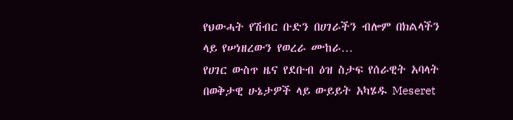የህውሓት የሽብር ቡድን በሀገራችን ብሎም በክልላችን ላይ የሠነዘረውን የወረራ ሙከራ…
የሀገር ውስጥ ዜና የደቡብ ዕዝ ስታፍ የሰራዊት አባላት በወቅታዊ ሁኔታዎች ላይ ውይይት አካሄዱ Meseret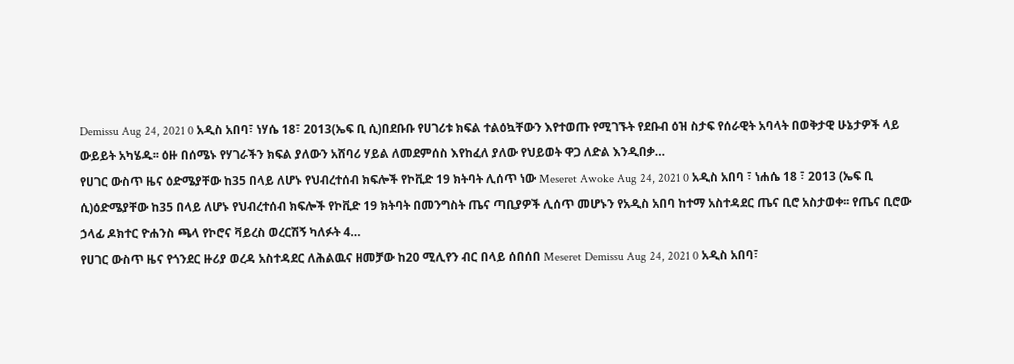Demissu Aug 24, 2021 0 አዲስ አበባ፣ ነሃሴ 18፣ 2013(ኤፍ ቢ ሲ)በደቡቡ የሀገሪቱ ክፍል ተልዕኳቸውን እየተወጡ የሚገኙት የደቡብ ዕዝ ስታፍ የሰራዊት አባላት በወቅታዊ ሁኔታዎች ላይ ውይይት አካሄዱ፡፡ ዕዙ በሰሜኑ የሃገራችን ክፍል ያለውን አሸባሪ ሃይል ለመደምሰስ እየከፈለ ያለው የህይወት ዋጋ ለድል እንዲበቃ…
የሀገር ውስጥ ዜና ዕድሜያቸው ከ35 በላይ ለሆኑ የህብረተሰብ ክፍሎች የኮቪድ 19 ክትባት ሊሰጥ ነው Meseret Awoke Aug 24, 2021 0 አዲስ አበባ ፣ ነሐሴ 18 ፣ 2013 (ኤፍ ቢ ሲ)ዕድሜያቸው ከ35 በላይ ለሆኑ የህብረተሰብ ክፍሎች የኮቪድ 19 ክትባት በመንግስት ጤና ጣቢያዎች ሊሰጥ መሆኑን የአዲስ አበባ ከተማ አስተዳደር ጤና ቢሮ አስታወቀ፡፡ የጤና ቢሮው ኃላፊ ዶክተር ዮሐንስ ጫላ የኮሮና ቫይረስ ወረርሽኝ ካለፉት 4…
የሀገር ውስጥ ዜና የጎንደር ዙሪያ ወረዳ አስተዳደር ለሕልዉና ዘመቻው ከ20 ሚሊየን ብር በላይ ሰበሰበ Meseret Demissu Aug 24, 2021 0 አዲስ አበባ፣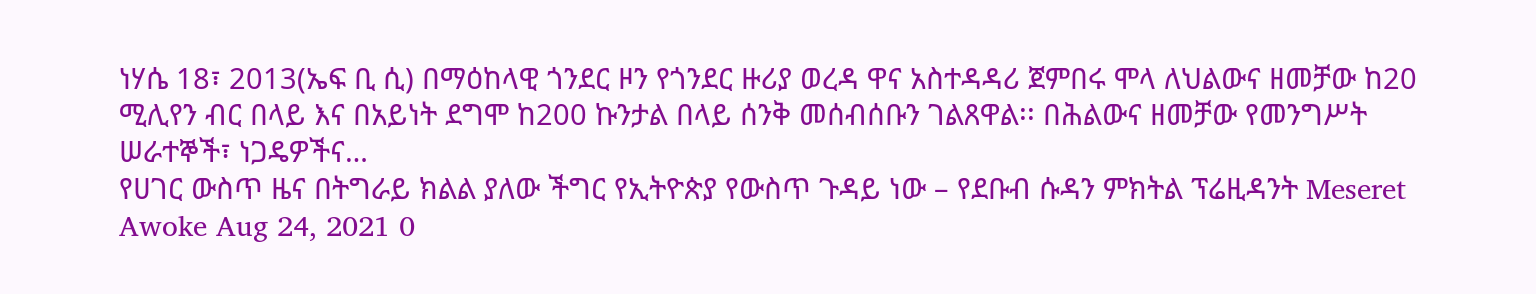ነሃሴ 18፣ 2013(ኤፍ ቢ ሲ) በማዕከላዊ ጎንደር ዞን የጎንደር ዙሪያ ወረዳ ዋና አስተዳዳሪ ጀምበሩ ሞላ ለህልውና ዘመቻው ከ20 ሚሊየን ብር በላይ እና በአይነት ደግሞ ከ200 ኩንታል በላይ ሰንቅ መሰብሰቡን ገልጸዋል፡፡ በሕልውና ዘመቻው የመንግሥት ሠራተኞች፣ ነጋዴዎችና…
የሀገር ውስጥ ዜና በትግራይ ክልል ያለው ችግር የኢትዮጵያ የውስጥ ጉዳይ ነው – የደቡብ ሱዳን ምክትል ፕሬዚዳንት Meseret Awoke Aug 24, 2021 0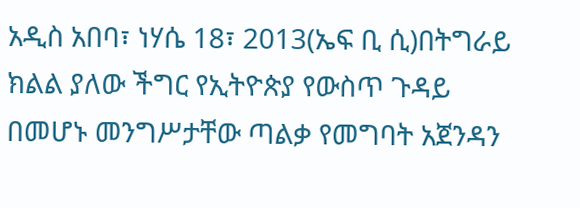አዲስ አበባ፣ ነሃሴ 18፣ 2013(ኤፍ ቢ ሲ)በትግራይ ክልል ያለው ችግር የኢትዮጵያ የውስጥ ጉዳይ በመሆኑ መንግሥታቸው ጣልቃ የመግባት አጀንዳን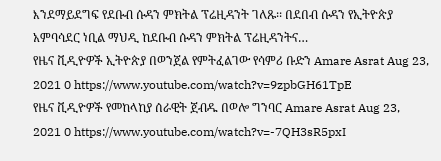እንደማይደግፍ የደቡብ ሱዳን ምክትል ፕሬዚዳንት ገለጹ፡፡ በደበብ ሱዳን የኢትዮጵያ አምባሳደር ነቢል ማህዲ ከደቡብ ሱዳን ምክትል ፕሬዚዳንትና…
የዜና ቪዲዮዎች ኢትዮጵያ በወንጀል የምትፈልገው የሳምሪ ቡድን Amare Asrat Aug 23, 2021 0 https://www.youtube.com/watch?v=9zpbGH61TpE
የዜና ቪዲዮዎች የመከላከያ ሰራዊት ጀብዱ በወሎ ግንባር Amare Asrat Aug 23, 2021 0 https://www.youtube.com/watch?v=-7QH3sR5pxI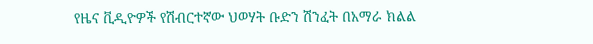የዜና ቪዲዮዎች የሽብርተኛው ህወሃት ቡድን ሽንፈት በአማራ ክልል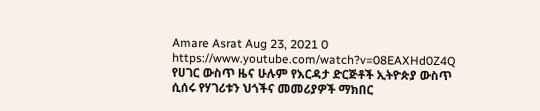Amare Asrat Aug 23, 2021 0 https://www.youtube.com/watch?v=08EAXHd0Z4Q
የሀገር ውስጥ ዜና ሁሉም የእርዳታ ድርጅቶች ኢትዮጵያ ውስጥ ሲሰሩ የሃገሪቱን ህጎችና መመሪያዎች ማክበር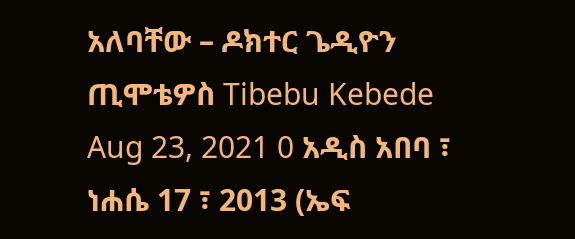አለባቸው – ዶክተር ጌዲዮን ጢሞቴዎስ Tibebu Kebede Aug 23, 2021 0 አዲስ አበባ ፣ ነሐሴ 17 ፣ 2013 (ኤፍ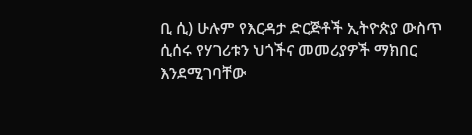ቢ ሲ) ሁሉም የእርዳታ ድርጅቶች ኢትዮጵያ ውስጥ ሲሰሩ የሃገሪቱን ህጎችና መመሪያዎች ማክበር እንደሚገባቸው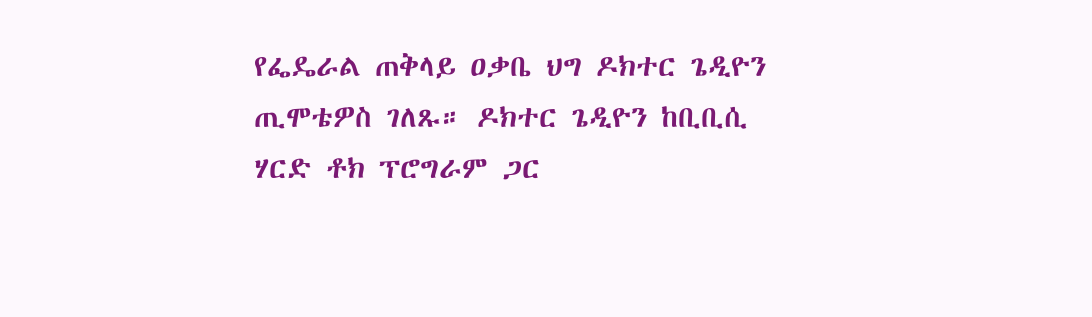የፌዴራል ጠቅላይ ዐቃቤ ህግ ዶክተር ጌዲዮን ጢሞቴዎስ ገለጹ። ዶክተር ጌዲዮን ከቢቢሲ ሃርድ ቶክ ፕሮግራም ጋር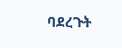ባደረጉት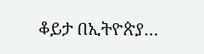ቆይታ በኢትዮጵያ…